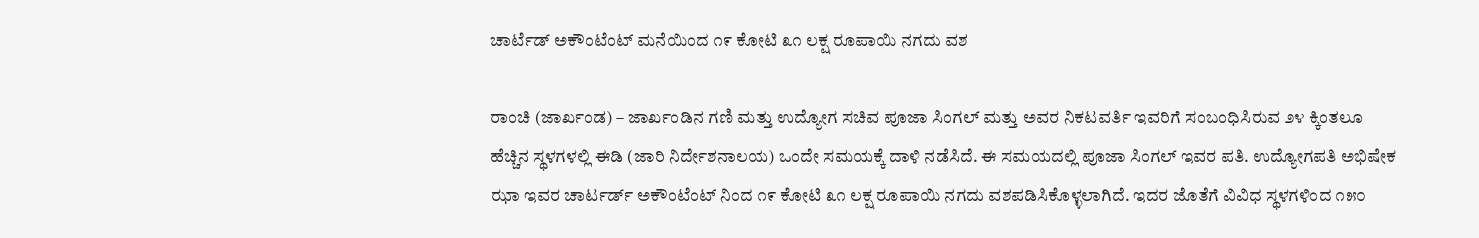ಚಾರ್ಟೆಡ್ ಅಕೌಂಟೆಂಟ್ ಮನೆಯಿಂದ ೧೯ ಕೋಟಿ ೩೧ ಲಕ್ಷ ರೂಪಾಯಿ ನಗದು ವಶ

ರಾಂಚಿ (ಜಾರ್ಖಂಡ) – ಜಾರ್ಖಂಡಿನ ಗಣಿ ಮತ್ತು ಉದ್ಯೋಗ ಸಚಿವ ಪೂಜಾ ಸಿಂಗಲ್ ಮತ್ತು ಅವರ ನಿಕಟವರ್ತಿ ಇವರಿಗೆ ಸಂಬಂಧಿಸಿರುವ ೨೪ ಕ್ಕಿಂತಲೂ ಹೆಚ್ಚಿನ ಸ್ಥಳಗಳಲ್ಲಿ ಈಡಿ (ಜಾರಿ ನಿರ್ದೇಶನಾಲಯ) ಒಂದೇ ಸಮಯಕ್ಕೆ ದಾಳಿ ನಡೆಸಿದೆ. ಈ ಸಮಯದಲ್ಲಿ ಪೂಜಾ ಸಿಂಗಲ್ ಇವರ ಪತಿ. ಉದ್ಯೋಗಪತಿ ಅಭಿಷೇಕ ಝಾ ಇವರ ಚಾರ್ಟರ್ಡ್ ಅಕೌಂಟೆಂಟ್ ನಿಂದ ೧೯ ಕೋಟಿ ೩೧ ಲಕ್ಷ ರೂಪಾಯಿ ನಗದು ವಶಪಡಿಸಿಕೊಳ್ಳಲಾಗಿದೆ. ಇದರ ಜೊತೆಗೆ ವಿವಿಧ ಸ್ಥಳಗಳಿಂದ ೧೫೦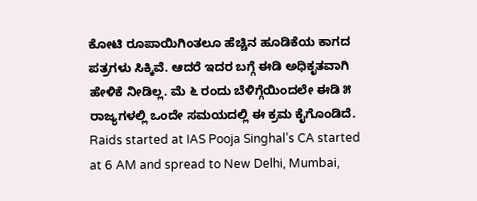ಕೋಟಿ ರೂಪಾಯಿಗಿಂತಲೂ ಹೆಚ್ಚಿನ ಹೂಡಿಕೆಯ ಕಾಗದ ಪತ್ರಗಳು ಸಿಕ್ಕಿವೆ. ಆದರೆ ಇದರ ಬಗ್ಗೆ ಈಡಿ ಅಧಿಕೃತವಾಗಿ ಹೇಳಿಕೆ ನೀಡಿಲ್ಲ. ಮೆ ೬ ರಂದು ಬೆಳಿಗ್ಗೆಯಿಂದಲೇ ಈಡಿ ೫ ರಾಜ್ಯಗಳಲ್ಲಿ ಒಂದೇ ಸಮಯದಲ್ಲಿ ಈ ಕ್ರಮ ಕೈಗೊಂಡಿದೆ.
Raids started at IAS Pooja Singhal’s CA started at 6 AM and spread to New Delhi, Mumbai,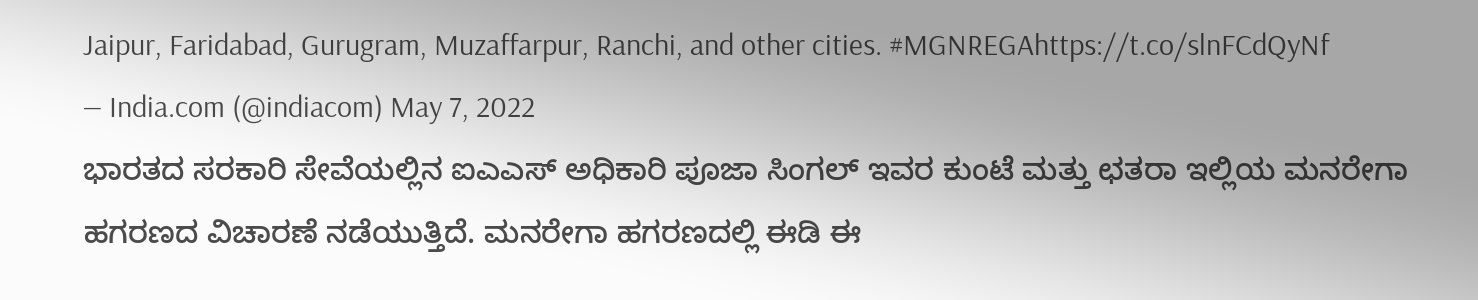Jaipur, Faridabad, Gurugram, Muzaffarpur, Ranchi, and other cities. #MGNREGAhttps://t.co/slnFCdQyNf
— India.com (@indiacom) May 7, 2022
ಭಾರತದ ಸರಕಾರಿ ಸೇವೆಯಲ್ಲಿನ ಐಎಎಸ್ ಅಧಿಕಾರಿ ಪೂಜಾ ಸಿಂಗಲ್ ಇವರ ಕುಂಟೆ ಮತ್ತು ಛತರಾ ಇಲ್ಲಿಯ ಮನರೇಗಾ ಹಗರಣದ ವಿಚಾರಣೆ ನಡೆಯುತ್ತಿದೆ. ಮನರೇಗಾ ಹಗರಣದಲ್ಲಿ ಈಡಿ ಈ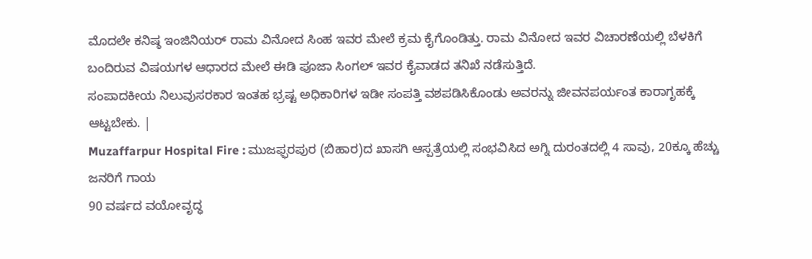ಮೊದಲೇ ಕನಿಷ್ಠ ಇಂಜಿನಿಯರ್ ರಾಮ ವಿನೋದ ಸಿಂಹ ಇವರ ಮೇಲೆ ಕ್ರಮ ಕೈಗೊಂಡಿತ್ತು. ರಾಮ ವಿನೋದ ಇವರ ವಿಚಾರಣೆಯಲ್ಲಿ ಬೆಳಕಿಗೆ ಬಂದಿರುವ ವಿಷಯಗಳ ಆಧಾರದ ಮೇಲೆ ಈಡಿ ಪೂಜಾ ಸಿಂಗಲ್ ಇವರ ಕೈವಾಡದ ತನಿಖೆ ನಡೆಸುತ್ತಿದೆ.
ಸಂಪಾದಕೀಯ ನಿಲುವುಸರಕಾರ ಇಂತಹ ಭ್ರಷ್ಟ ಅಧಿಕಾರಿಗಳ ಇಡೀ ಸಂಪತ್ತಿ ವಶಪಡಿಸಿಕೊಂಡು ಅವರನ್ನು ಜೀವನಪರ್ಯಂತ ಕಾರಾಗೃಹಕ್ಕೆ ಆಟ್ಟಬೇಕು. |
Muzaffarpur Hospital Fire : ಮುಜಫ್ಫರಪುರ (ಬಿಹಾರ)ದ ಖಾಸಗಿ ಆಸ್ಪತ್ರೆಯಲ್ಲಿ ಸಂಭವಿಸಿದ ಅಗ್ನಿ ದುರಂತದಲ್ಲಿ 4 ಸಾವು, 20ಕ್ಕೂ ಹೆಚ್ಚು ಜನರಿಗೆ ಗಾಯ
90 ವರ್ಷದ ವಯೋವೃದ್ಧ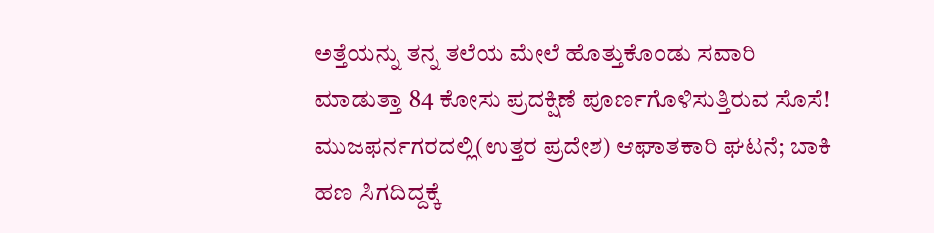ಅತ್ತೆಯನ್ನು ತನ್ನ ತಲೆಯ ಮೇಲೆ ಹೊತ್ತುಕೊಂಡು ಸವಾರಿ ಮಾಡುತ್ತಾ 84 ಕೋಸು ಪ್ರದಕ್ಷಿಣೆ ಪೂರ್ಣಗೊಳಿಸುತ್ತಿರುವ ಸೊಸೆ!
ಮುಜಫರ್ನಗರದಲ್ಲಿ(ಉತ್ತರ ಪ್ರದೇಶ) ಆಘಾತಕಾರಿ ಘಟನೆ; ಬಾಕಿ ಹಣ ಸಿಗದಿದ್ದಕ್ಕೆ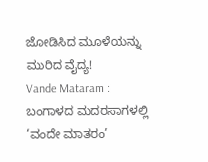ಜೋಡಿಸಿದ ಮೂಳೆಯನ್ನು ಮುರಿದ ವೈದ್ಯ!
Vande Mataram : ಬಂಗಾಳದ ಮದರಸಾಗಳಲ್ಲಿ ‘ವಂದೇ ಮಾತರಂ’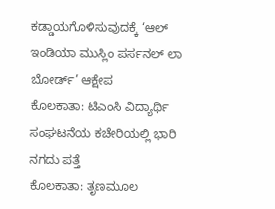ಕಡ್ಡಾಯಗೊಳಿಸುವುದಕ್ಕೆ ‘ಆಲ್ ಇಂಡಿಯಾ ಮುಸ್ಲಿಂ ಪರ್ಸನಲ್ ಲಾ ಬೋರ್ಡ್’ ಆಕ್ಷೇಪ
ಕೊಲಕಾತಾ: ಟಿಎಂಸಿ ವಿದ್ಯಾರ್ಥಿ ಸಂಘಟನೆಯ ಕಚೇರಿಯಲ್ಲಿ ಭಾರಿ ನಗದು ಪತ್ತೆ
ಕೊಲಕಾತಾ: ತೃಣಮೂಲ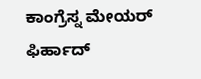ಕಾಂಗ್ರೆಸ್ನ ಮೇಯರ್ ಫಿರ್ಹಾದ್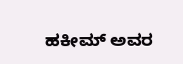ಹಕೀಮ್ ಅವರ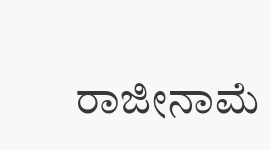ರಾಜೀನಾಮೆ